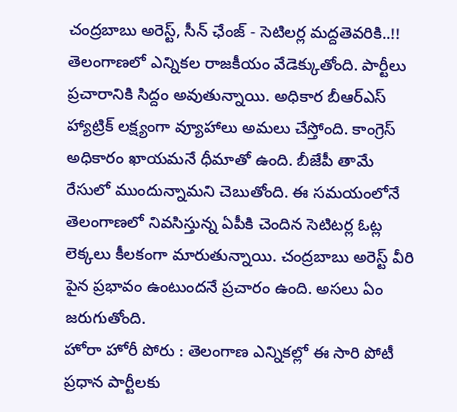చంద్రబాబు అరెస్ట్, సీన్ ఛేంజ్ - సెటిలర్ల మద్దతెవరికి..!!
తెలంగాణలో ఎన్నికల రాజకీయం వేడెక్కుతోంది. పార్టీలు ప్రచారానికి సిద్దం అవుతున్నాయి. అధికార బీఆర్ఎస్ హ్యాట్రిక్ లక్ష్యంగా వ్యూహాలు అమలు చేస్తోంది. కాంగ్రెస్ అధికారం ఖాయమనే ధీమాతో ఉంది. బీజేపీ తామే రేసులో ముందున్నామని చెబుతోంది. ఈ సమయంలోనే తెలంగాణలో నివసిస్తున్న ఏపీకి చెందిన సెటిటర్ల ఓట్ల లెక్కలు కీలకంగా మారుతున్నాయి. చంద్రబాబు అరెస్ట్ వీరి పైన ప్రభావం ఉంటుందనే ప్రచారం ఉంది. అసలు ఏం జరుగుతోంది.
హోరా హోరీ పోరు : తెలంగాణ ఎన్నికల్లో ఈ సారి పోటీ ప్రధాన పార్టీలకు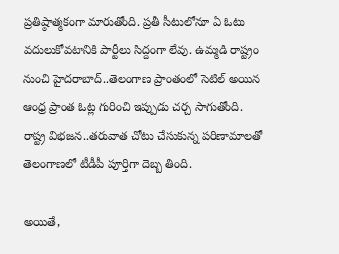ప్రతిష్ఠాత్మకంగా మారుతోంది. ప్రతీ సీటులోనూ ఏ ఓటు వదులుకోవటానికి పార్టీలు సిద్దంగా లేవు. ఉమ్మడి రాష్ట్రం నుంచి హైదరాబాద్..తెలంగాణ ప్రాంతంలో సెటిల్ అయిన ఆంధ్ర ప్రాంత ఓట్ల గురించి ఇప్పుడు చర్చ సాగుతోంది. రాష్ట్ర విభజన..తరువాత చోటు చేసుకున్న పరిణామాలతో తెలంగాణలో టీడీపీ పూర్తిగా దెబ్బ తింది.

అయితే,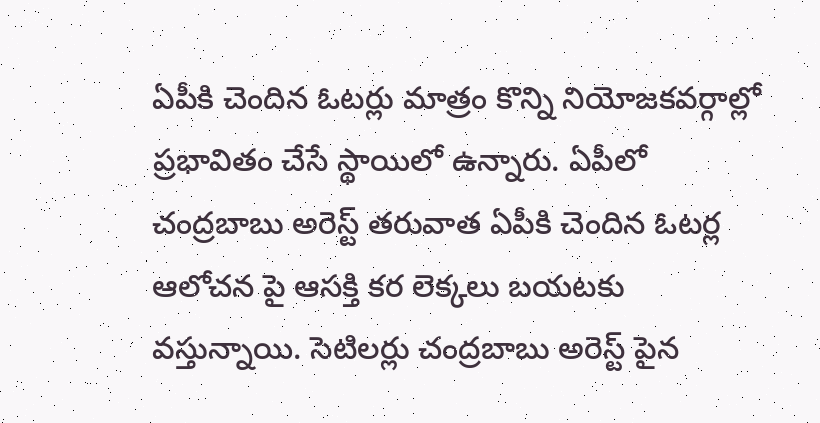ఏపీకి చెందిన ఓటర్లు మాత్రం కొన్ని నియోజకవర్గాల్లో ప్రభావితం చేసే స్థాయిలో ఉన్నారు. ఏపీలో చంద్రబాబు అరెస్ట్ తరువాత ఏపీకి చెందిన ఓటర్ల ఆలోచన పై ఆసక్తి కర లెక్కలు బయటకు వస్తున్నాయి. సెటిలర్లు చంద్రబాబు అరెస్ట్ పైన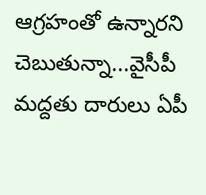ఆగ్రహంతో ఉన్నారని చెబుతున్నా...వైసీపీ మద్దతు దారులు ఏపీ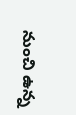నుంచి ఉన్న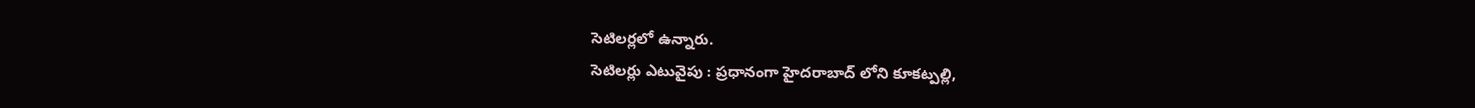సెటిలర్లలో ఉన్నారు.
సెటిలర్లు ఎటువైపు : ప్రధానంగా హైదరాబాద్ లోని కూకట్పల్లి,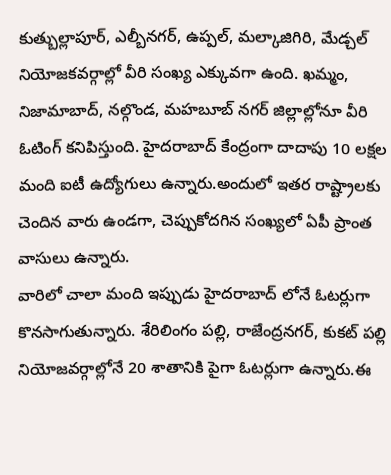కుత్బుల్లాపూర్, ఎల్బీనగర్, ఉప్పల్, మల్కాజిగిరి, మేడ్చల్ నియోజకవర్గాల్లో వీరి సంఖ్య ఎక్కువగా ఉంది. ఖమ్మం, నిజామాబాద్, నల్గొండ, మహబూబ్ నగర్ జిల్లాల్లోనూ వీరి ఓటింగ్ కనిపిస్తుంది. హైదరాబాద్ కేంద్రంగా దాదాపు 10 లక్షల మంది ఐటీ ఉద్యోగులు ఉన్నారు.అందులో ఇతర రాష్ట్రాలకు చెందిన వారు ఉండగా, చెప్పుకోదగిన సంఖ్యలో ఏపీ ప్రాంత వాసులు ఉన్నారు.
వారిలో చాలా మంది ఇప్పుడు హైదరాబాద్ లోనే ఓటర్లుగా కొనసాగుతున్నారు. శేరిలింగం పల్లి, రాజేంద్రనగర్, కుకట్ పల్లి నియోజవర్గాల్లోనే 20 శాతానికి పైగా ఓటర్లుగా ఉన్నారు.ఈ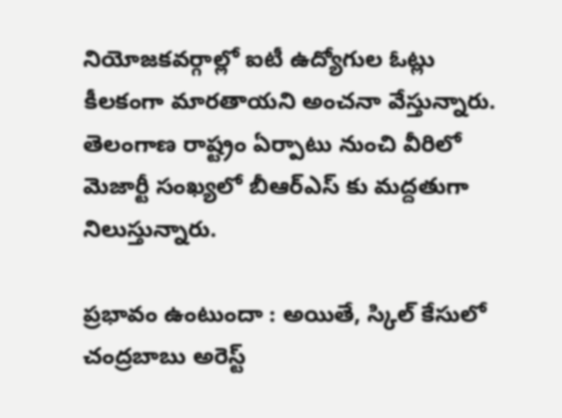నియోజకవర్గాల్లో ఐటీ ఉద్యోగుల ఓట్లు కీలకంగా మారతాయని అంచనా వేస్తున్నారు. తెలంగాణ రాష్ట్రం ఏర్పాటు నుంచి వీరిలో మెజార్టీ సంఖ్యలో బీఆర్ఎస్ కు మద్దతుగా నిలుస్తున్నారు.

ప్రభావం ఉంటుందా : అయితే, స్కిల్ కేసులో చంద్రబాబు అరెస్ట్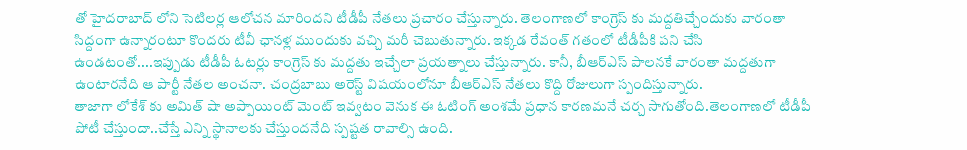తో హైదరాబాద్ లోని సెటిలర్ల ఆలోచన మారిందని టీడీపీ నేతలు ప్రచారం చేస్తున్నారు. తెలంగాణలో కాంగ్రెస్ కు మద్దతిచ్చేందుకు వారంతా సిద్దంగా ఉన్నారంటూ కొందరు టీవీ ఛానళ్ల ముందుకు వచ్చి మరీ చెబుతున్నారు. ఇక్కడ రేవంత్ గతంలో టీడీపీకి పని చేసి ఉండటంతో....ఇప్పుడు టీడీపీ ఓటర్లు కాంగ్రెస్ కు మద్దతు ఇచ్చేలా ప్రయత్నాలు చేస్తున్నారు. కానీ, బీఆర్ఎస్ పాలనకే వారంతా మద్దతుగా ఉంటారనేది ఆ పార్టీ నేతల అంచనా. చంద్రబాబు అరెస్ట్ విషయంలోనూ బీఆర్ఎస్ నేతలు కొద్ది రోజులుగా స్పందిస్తున్నారు.
తాజాగా లోకేశ్ కు అమిత్ షా అప్పాయింట్ మెంట్ ఇవ్వటం వెనుక ఈ ఓటింగ్ అంశమే ప్రధాన కారణమనే చర్చ సాగుతోంది.తెలంగాణలో టీడీపీ పోటీ చేస్తుందా..చేస్తే ఎన్ని స్థానాలకు చేస్తుందనేది స్పష్టత రావాల్సి ఉంది.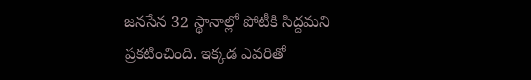జనసేన 32 స్థానాల్లో పోటీకి సిద్దమని ప్రకటించింది. ఇక్కడ ఎవరితో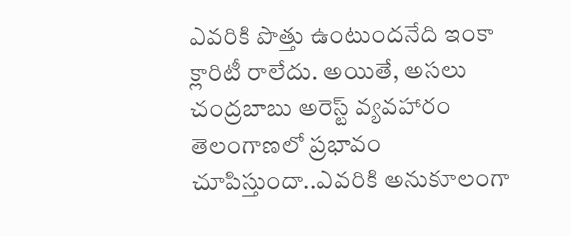ఎవరికి పొత్తు ఉంటుందనేది ఇంకా క్లారిటీ రాలేదు. అయితే, అసలు చంద్రబాబు అరెస్ట్ వ్యవహారం తెలంగాణలో ప్రభావం చూపిస్తుందా..ఎవరికి అనుకూలంగా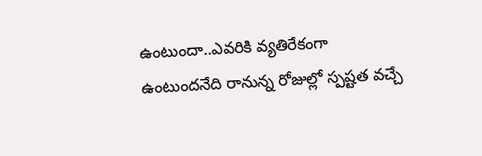ఉంటుందా..ఎవరికి వ్యతిరేకంగా ఉంటుందనేది రానున్న రోజుల్లో స్పష్టత వచ్చే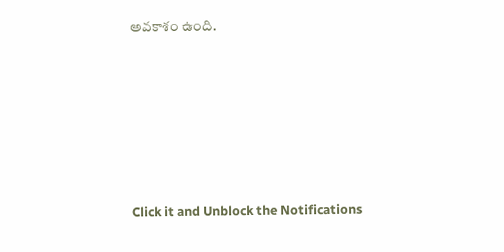అవకాశం ఉంది.












Click it and Unblock the Notifications